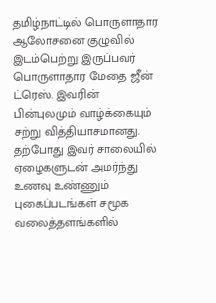தமிழ்நாட்டில் பொருளாதார ஆலோசனை குழுவில் இடம்பெற்று இருப்பவர் பொருளாதார மேதை ஜீன் ட்ரெஸ். இவரின் பின்புலமும் வாழ்க்கையும் சற்று வித்தியாசமானது. தற்போது இவர் சாலையில் ஏழைகளுடன் அமர்ந்து உணவு உண்ணும் புகைப்படங்கள் சமூக வலைத்தளங்களில்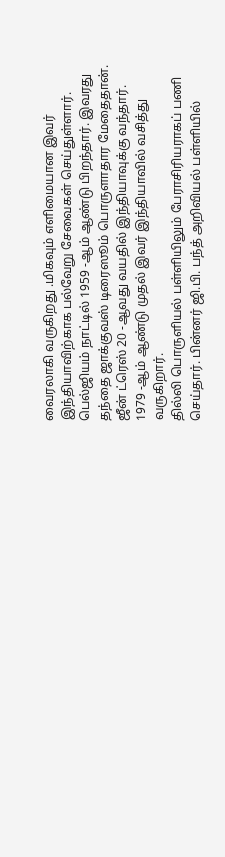வைரலாகி வருகிறது .மிகவும் எளிமையான இவர் இந்தியாவிற்காக பல்வேறு சேவைகள் செய்துள்ளார்.
பெல்ஜியம் நாட்டில் 1959 -ஆம் ஆண்டு பிறந்தார். இவரது தந்தை ஜாக்குவஸ் டிரைஸூம் பொருளாதார மேதைதான். ஜீன் ட்ரெஸ் 20 -ஆவது வயதில் இந்தியாவுக்கு வந்தார். 1979 -ஆம் ஆண்டு முதல் இவர் இந்தியாவில் வசித்து வருகிறார்.
தில்லி பொருளியல் பள்ளியிலும் பேராசிரியராகப் பணி செய்தார். பின்னர் ஜி.பி. பந்த் அறிவியல் பள்ளியில்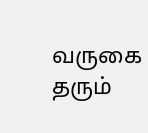வருகை தரும்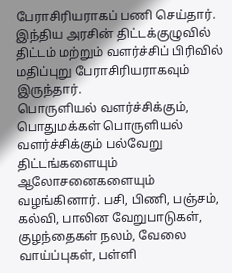பேராசிரியராகப் பணி செய்தார். இந்திய அரசின் திட்டக்குழுவில் திட்டம் மற்றும் வளர்ச்சிப் பிரிவில் மதிப்புறு பேராசிரியராகவும் இருந்தார்.
பொருளியல் வளர்ச்சிக்கும், பொதுமக்கள் பொருளியல் வளர்ச்சிக்கும் பல்வேறு திட்டங்களையும் ஆலோசனைகளையும் வழங்கினார். பசி, பிணி, பஞ்சம், கல்வி, பாலின வேறுபாடுகள், குழந்தைகள் நலம், வேலை வாய்ப்புகள், பள்ளி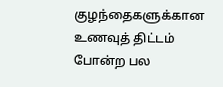குழந்தைகளுக்கான உணவுத் திட்டம் போன்ற பல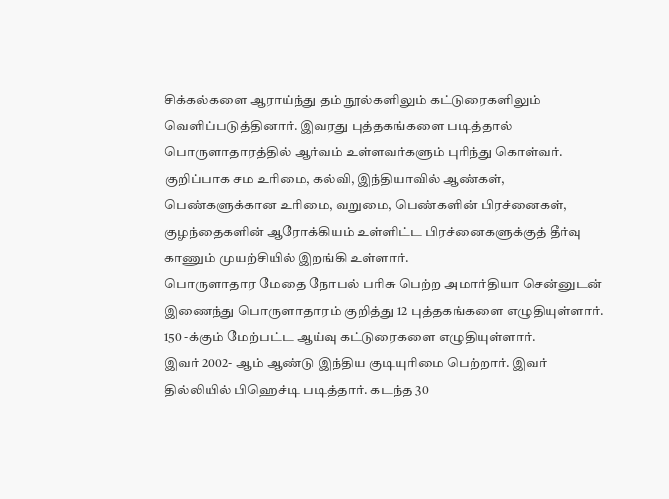சிக்கல்களை ஆராய்ந்து தம் நூல்களிலும் கட்டுரைகளிலும் வெளிப்படுத்தினார். இவரது புத்தகங்களை படித்தால் பொருளாதாரத்தில் ஆர்வம் உள்ளவர்களும் புரிந்து கொள்வர்.
குறிப்பாக சம உரிமை, கல்வி, இந்தியாவில் ஆண்கள், பெண்களுக்கான உரிமை, வறுமை, பெண்களின் பிரச்னைகள், குழந்தைகளின் ஆரோக்கியம் உள்ளிட்ட பிரச்னைகளுக்குத் தீர்வு காணும் முயற்சியில் இறங்கி உள்ளார்.
பொருளாதார மேதை நோபல் பரிசு பெற்ற அமார்தியா சென்னுடன் இணைந்து பொருளாதாரம் குறித்து 12 புத்தகங்களை எழுதியுள்ளார். 150 -க்கும் மேற்பட்ட ஆய்வு கட்டுரைகளை எழுதியுள்ளார்.
இவர் 2002- ஆம் ஆண்டு இந்திய குடியுரிமை பெற்றார். இவர் தில்லியில் பிஹெச்டி படித்தார். கடந்த 30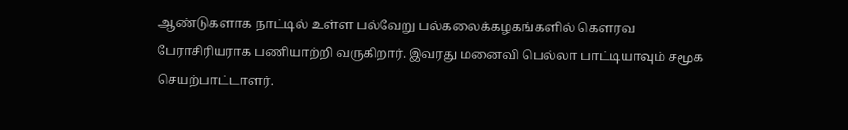ஆண்டுகளாக நாட்டில் உள்ள பல்வேறு பல்கலைக்கழகங்களில் கெளரவ பேராசிரியராக பணியாற்றி வருகிறார். இவரது மனைவி பெல்லா பாட்டியாவும் சமூக செயற்பாட்டாளர்.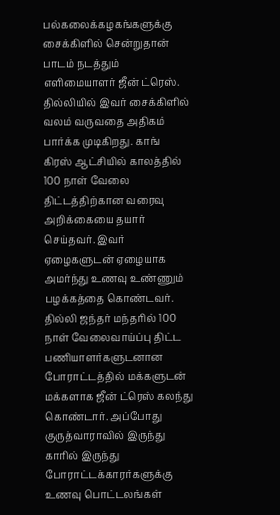பல்கலைக்கழகங்களுக்கு சைக்கிளில் சென்றுதான் பாடம் நடத்தும் எளிமையாளர் ஜீன் ட்ரெஸ். தில்லியில் இவர் சைக்கிளில் வலம் வருவதை அதிகம் பார்க்க முடிகிறது. காங்
கிரஸ் ஆட்சியில் காலத்தில் 100 நாள் வேலை திட்டத்திற்கான வரைவு அறிக்கையை தயார் செய்தவர். இவர் ஏழைகளுடன் ஏழையாக அமர்ந்து உணவு உண்ணும் பழக்கத்தை கொண்டவர்.
தில்லி ஜந்தர் மந்தரில் 100 நாள் வேலைவாய்ப்பு திட்ட பணியாளர்களுடனான போராட்டத்தில் மக்களுடன் மக்களாக ஜீன் ட்ரெஸ் கலந்து கொண்டார். அப்போது குருத்வாராவில் இருந்து காரில் இருந்து போராட்டக்காரர்களுக்கு உணவு பொட்டலங்கள்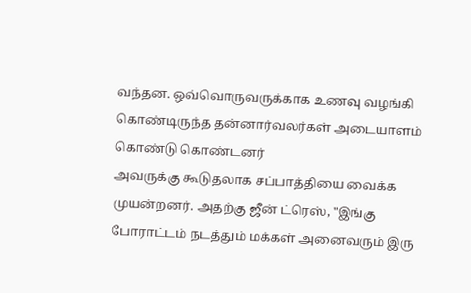வந்தன. ஒவ்வொருவருக்காக உணவு வழங்கி கொண்டிருந்த தன்னார்வலர்கள் அடையாளம் கொண்டு கொண்டனர்
அவருக்கு கூடுதலாக சப்பாத்தியை வைக்க முயன்றனர். அதற்கு ஜீன் ட்ரெஸ், "இங்கு போராட்டம் நடத்தும் மக்கள் அனைவரும் இரு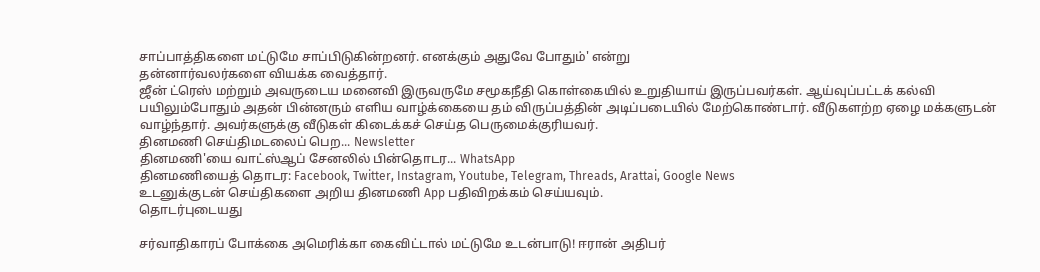சாப்பாத்திகளை மட்டுமே சாப்பிடுகின்றனர். எனக்கும் அதுவே போதும்' என்று
தன்னார்வலர்களை வியக்க வைத்தார்.
ஜீன் ட்ரெஸ் மற்றும் அவருடைய மனைவி இருவருமே சமூகநீதி கொள்கையில் உறுதியாய் இருப்பவர்கள். ஆய்வுப்பட்டக் கல்வி பயிலும்போதும் அதன் பின்னரும் எளிய வாழ்க்கையை தம் விருப்பத்தின் அடிப்படையில் மேற்கொண்டார். வீடுகளற்ற ஏழை மக்களுடன் வாழ்ந்தார். அவர்களுக்கு வீடுகள் கிடைக்கச் செய்த பெருமைக்குரியவர்.
தினமணி செய்திமடலைப் பெற... Newsletter
தினமணி'யை வாட்ஸ்ஆப் சேனலில் பின்தொடர... WhatsApp
தினமணியைத் தொடர: Facebook, Twitter, Instagram, Youtube, Telegram, Threads, Arattai, Google News
உடனுக்குடன் செய்திகளை அறிய தினமணி App பதிவிறக்கம் செய்யவும்.
தொடர்புடையது

சர்வாதிகாரப் போக்கை அமெரிக்கா கைவிட்டால் மட்டுமே உடன்பாடு! ஈரான் அதிபர்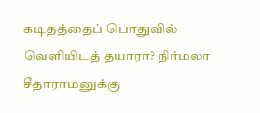கடிதத்தைப் பொதுவில் வெளியிடத் தயாரா? நிர்மலா சீதாராமனுக்கு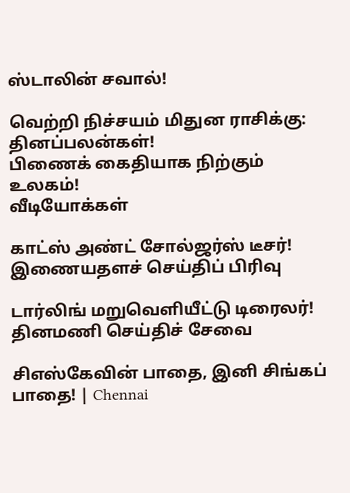ஸ்டாலின் சவால்!

வெற்றி நிச்சயம் மிதுன ராசிக்கு: தினப்பலன்கள்!
பிணைக் கைதியாக நிற்கும் உலகம்!
வீடியோக்கள்

காட்ஸ் அண்ட் சோல்ஜர்ஸ் டீசர்!
இணையதளச் செய்திப் பிரிவு

டார்லிங் மறுவெளியீட்டு டிரைலர்!
தினமணி செய்திச் சேவை

சிஎஸ்கேவின் பாதை, இனி சிங்கப் பாதை! | Chennai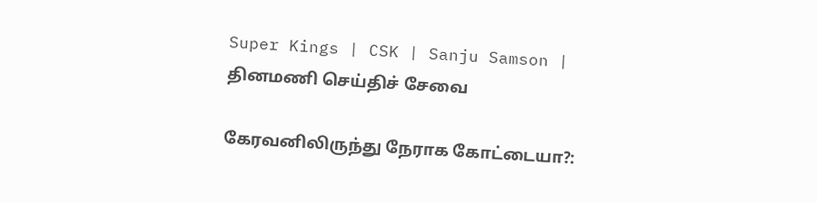Super Kings | CSK | Sanju Samson |
தினமணி செய்திச் சேவை

கேரவனிலிருந்து நேராக கோட்டையா?: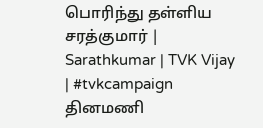பொரிந்து தள்ளிய சரத்குமார் | Sarathkumar | TVK Vijay | #tvkcampaign
தினமணி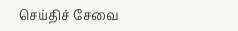செய்திச் சேவை